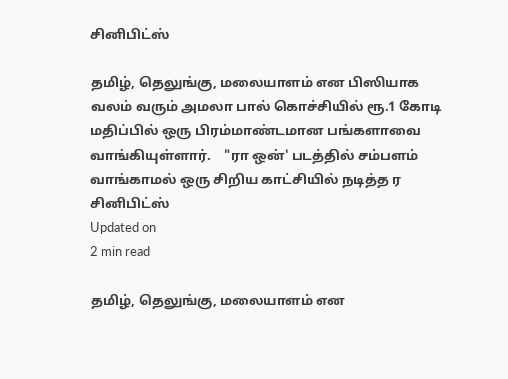சினிபிட்ஸ்

தமிழ், தெலுங்கு, மலையாளம் என பிஸியாக வலம் வரும் அமலா பால் கொச்சியில் ரூ.1 கோடி மதிப்பில் ஒரு பிரம்மாண்டமான பங்களாவை வாங்கியுள்ளார்.    "ரா ஒன்' படத்தில் சம்பளம் வாங்காமல் ஒரு சிறிய காட்சியில் நடித்த ர
சினிபிட்ஸ்
Updated on
2 min read

தமிழ், தெலுங்கு, மலையாளம் என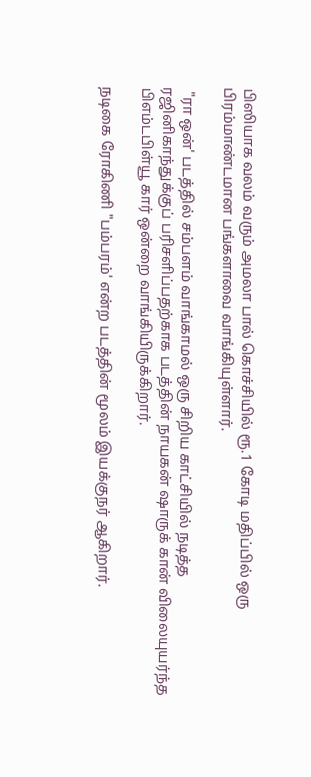பிஸியாக வலம் வரும் அமலா பால் கொச்சியில் ரூ.1 கோடி மதிப்பில் ஒரு பிரம்மாண்டமான பங்களாவை வாங்கியுள்ளார்.

 "ரா ஒன்' படத்தில் சம்பளம் வாங்காமல் ஒரு சிறிய காட்சியில் நடித்த ரஜினிகாந்துக்குப் பரிசளிப்பதற்காக படத்தின் நாயகன் ஷாருக் கான் விலையுயர்ந்த பிஎம்டபிள்யூ கார் ஒன்றை வாங்கியிருக்கிறார்.

நடிகை ரோகிணி "பம்பரம்' என்ற படத்தின் மூலம் இயக்குநர் ஆகிறார்.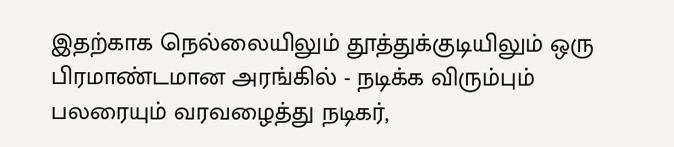இதற்காக நெல்லையிலும் தூத்துக்குடியிலும் ஒரு பிரமாண்டமான அரங்கில் - நடிக்க விரும்பும் பலரையும் வரவழைத்து நடிகர்,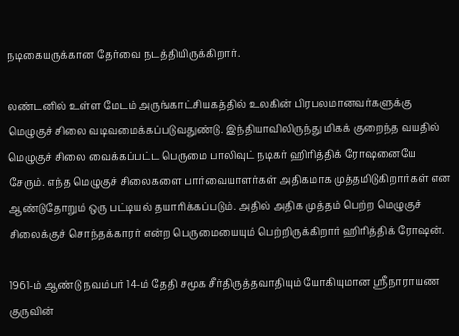நடிகையருக்கான தேர்வை நடத்தியிருக்கிறார்.

லண்டனில் உள்ள மேடம் அருங்காட்சியகத்தில் உலகின் பிரபலமானவர்களுக்கு மெழுகுச் சிலை வடிவமைக்கப்படுவதுண்டு. இந்தியாவிலிருந்து மிகக் குறைந்த வயதில் மெழுகுச் சிலை வைக்கப்பட்ட பெருமை பாலிவுட் நடிகர் ஹிரித்திக் ரோஷனையே சேரும். எந்த மெழுகுச் சிலைகளை பார்வையாளர்கள் அதிகமாக முத்தமிடுகிறார்கள் என ஆண்டுதோறும் ஒரு பட்டியல் தயாரிக்கப்படும். அதில் அதிக முத்தம் பெற்ற மெழுகுச் சிலைக்குச் சொந்தக்காரர் என்ற பெருமையையும் பெற்றிருக்கிறார் ஹிரித்திக் ரோஷன்.

1961-ம் ஆண்டு நவம்பர் 14-ம் தேதி சமூக சீர்திருத்தவாதியும் யோகியுமான ஸ்ரீநாராயண குருவின்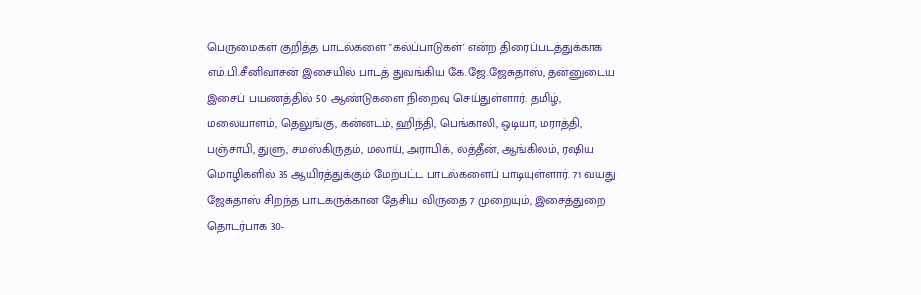பெருமைகள் குறித்த பாடல்களை "கல்ப்பாடுகள்' என்ற திரைப்படத்துக்காக எம்.பி.சீனிவாசன் இசையில் பாடத் துவங்கிய கே.ஜே.ஜேசுதாஸ், தன்னுடைய இசைப் பயணத்தில் 50 ஆண்டுகளை நிறைவு செய்துள்ளார். தமிழ், மலையாளம், தெலுங்கு, கன்னடம், ஹிந்தி, பெங்காலி, ஒடியா, மராத்தி, பஞ்சாபி, துளு, சமஸ்கிருதம், மலாய், அராபிக், லத்தீன், ஆங்கிலம், ரஷிய மொழிகளில் 35 ஆயிரத்துக்கும் மேற்பட்ட பாடல்களைப் பாடியுள்ளார். 71 வயது ஜேசுதாஸ் சிறந்த பாடகருக்கான தேசிய விருதை 7 முறையும், இசைத்துறை தொடர்பாக 30-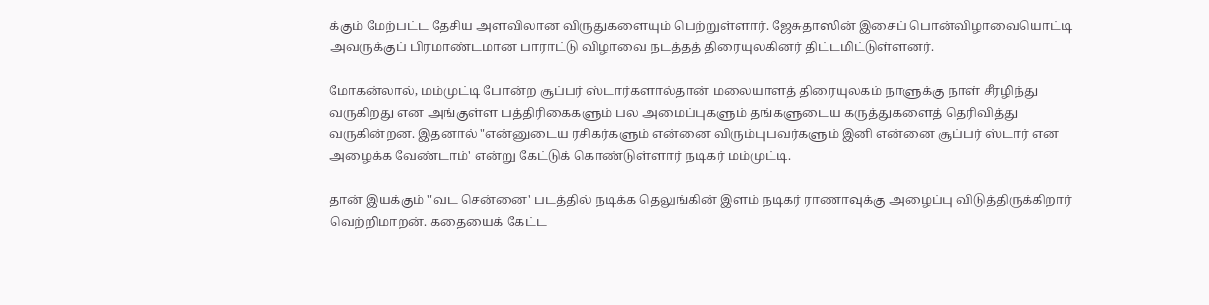க்கும் மேற்பட்ட தேசிய அளவிலான விருதுகளையும் பெற்றுள்ளார். ஜேசுதாஸின் இசைப் பொன்விழாவையொட்டி அவருக்குப் பிரமாண்டமான பாராட்டு விழாவை நடத்தத் திரையுலகினர் திட்டமிட்டுள்ளனர்.

மோகன்லால், மம்முட்டி போன்ற சூப்பர் ஸ்டார்களால்தான் மலையாளத் திரையுலகம் நாளுக்கு நாள் சீரழிந்து வருகிறது என அங்குள்ள பத்திரிகைகளும் பல அமைப்புகளும் தங்களுடைய கருத்துகளைத் தெரிவித்து வருகின்றன. இதனால் "என்னுடைய ரசிகர்களும் என்னை விரும்புபவர்களும் இனி என்னை சூப்பர் ஸ்டார் என அழைக்க வேண்டாம்' என்று கேட்டுக் கொண்டுள்ளார் நடிகர் மம்முட்டி.

தான் இயக்கும் "வட சென்னை' படத்தில் நடிக்க தெலுங்கின் இளம் நடிகர் ராணாவுக்கு அழைப்பு விடுத்திருக்கிறார் வெற்றிமாறன். கதையைக் கேட்ட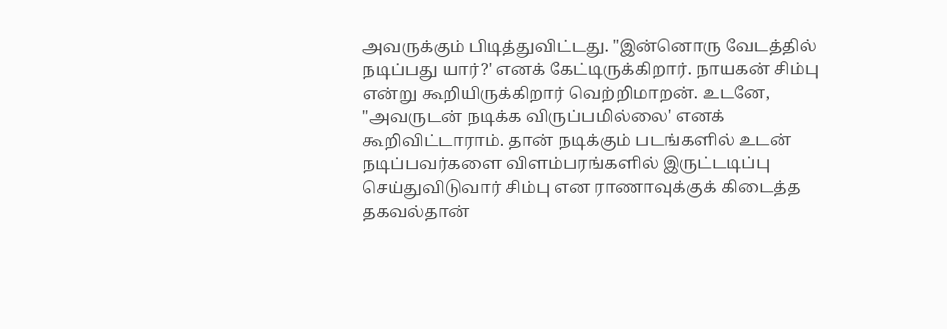அவருக்கும் பிடித்துவிட்டது. "இன்னொரு வேடத்தில் நடிப்பது யார்?' எனக் கேட்டிருக்கிறார். நாயகன் சிம்பு என்று கூறியிருக்கிறார் வெற்றிமாறன். உடனே, "அவருடன் நடிக்க விருப்பமில்லை' எனக் கூறிவிட்டாராம். தான் நடிக்கும் படங்களில் உடன் நடிப்பவர்களை விளம்பரங்களில் இருட்டடிப்பு செய்துவிடுவார் சிம்பு என ராணாவுக்குக் கிடைத்த தகவல்தான்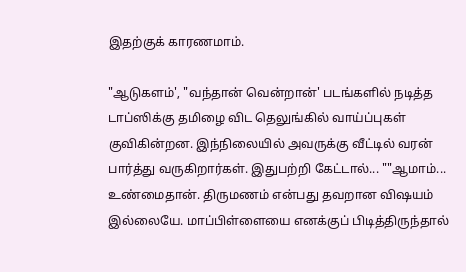இதற்குக் காரணமாம்.

"ஆடுகளம்', "வந்தான் வென்றான்' படங்களில் நடித்த டாப்ஸிக்கு தமிழை விட தெலுங்கில் வாய்ப்புகள் குவிகின்றன. இந்நிலையில் அவருக்கு வீட்டில் வரன் பார்த்து வருகிறார்கள். இதுபற்றி கேட்டால்... ""ஆமாம்... உண்மைதான். திருமணம் என்பது தவறான விஷயம் இல்லையே. மாப்பிள்ளையை எனக்குப் பிடித்திருந்தால்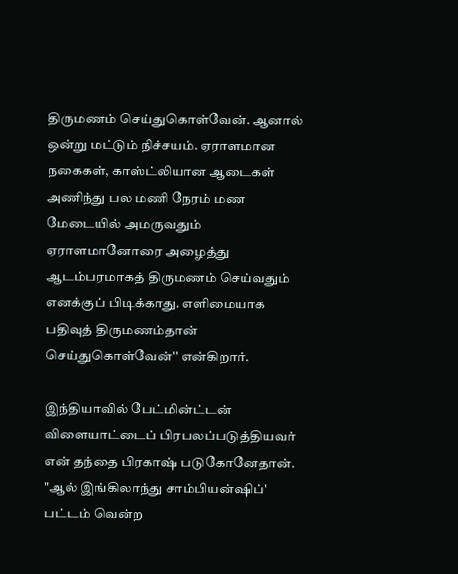திருமணம் செய்துகொள்வேன். ஆனால் ஒன்று மட்டும் நிச்சயம். ஏராளமான நகைகள், காஸ்ட்லியான ஆடைகள் அணிந்து பல மணி நேரம் மண மேடையில் அமருவதும் ஏராளமானோரை அழைத்து ஆடம்பரமாகத் திருமணம் செய்வதும் எனக்குப் பிடிக்காது. எளிமையாக பதிவுத் திருமணம்தான் செய்துகொள்வேன்'' என்கிறார்.

இந்தியாவில் பேட்மின்ட்டன் விளையாட்டைப் பிரபலப்படுத்தியவர் என் தந்தை பிரகாஷ் படுகோனேதான். "ஆல் இங்கிலாந்து சாம்பியன்ஷிப்' பட்டம் வென்ற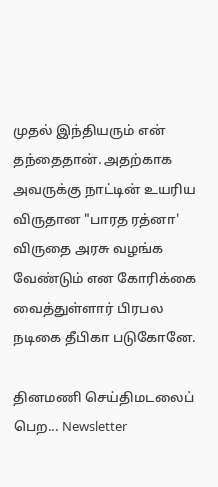முதல் இந்தியரும் என் தந்தைதான். அதற்காக அவருக்கு நாட்டின் உயரிய விருதான "பாரத ரத்னா' விருதை அரசு வழங்க வேண்டும் என கோரிக்கை வைத்துள்ளார் பிரபல நடிகை தீபிகா படுகோனே.

தினமணி செய்திமடலைப் பெற... Newsletter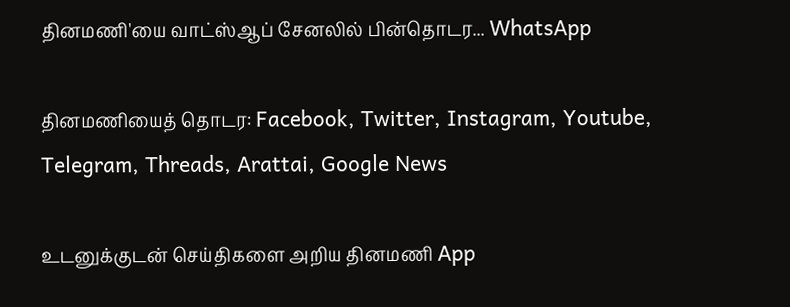தினமணி'யை வாட்ஸ்ஆப் சேனலில் பின்தொடர... WhatsApp

தினமணியைத் தொடர: Facebook, Twitter, Instagram, Youtube, Telegram, Threads, Arattai, Google News

உடனுக்குடன் செய்திகளை அறிய தினமணி App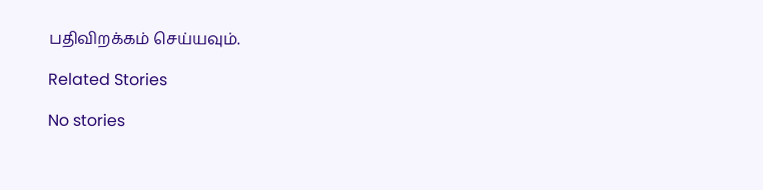பதிவிறக்கம் செய்யவும்.

Related Stories

No stories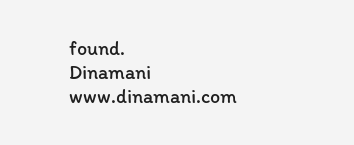found.
Dinamani
www.dinamani.com